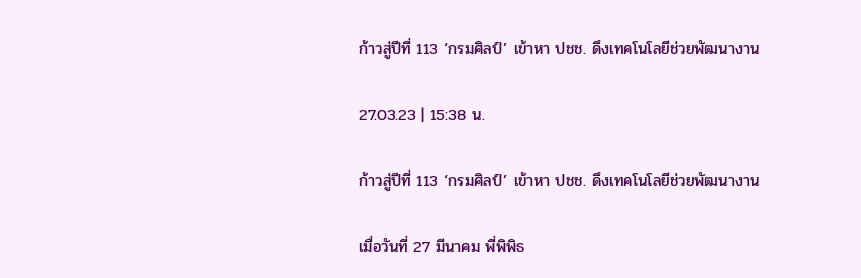ก้าวสู่ปีที่ 113 ‘กรมศิลป์’ เข้าหา ปชช. ดึงเทคโนโลยีช่วยพัฒนางาน

27.03.23 | 15:38 น.

ก้าวสู่ปีที่ 113 ‘กรมศิลป์’ เข้าหา ปชช. ดึงเทคโนโลยีช่วยพัฒนางาน

เมื่อวันที่ 27 มีนาคม พี่พิพิธ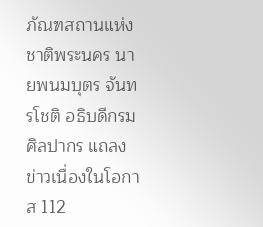ภัณฑสถานแห่งชาติพระนคร นายพนมบุตร จันทรโชติ อธิบดีกรมศิลปากร แถลงข่าวเนื่องในโอกาส 112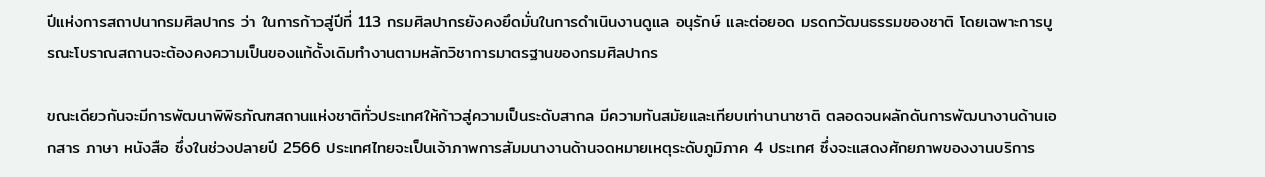ปีแห่งการสถาปนากรมศิลปากร ว่า ในการก้าวสู่ปีที่ 113 กรมศิลปากรยังคงยึดมั่นในการดำเนินงานดูแล อนุรักษ์ และต่อยอด มรดกวัฒนธรรมของชาติ โดยเฉพาะการบูรณะโบราณสถานจะต้องคงความเป็นของแท้ดั้งเดิมทำงานตามหลักวิชาการมาตรฐานของกรมศิลปากร

ขณะเดียวกันจะมีการพัฒนาพิพิธภัณฑสถานแห่งชาติทั่วประเทศให้ก้าวสู่ความเป็นระดับสากล มีความทันสมัยและเทียบเท่านานาชาติ ตลอดจนผลักดันการพัฒนางานด้านเอกสาร ภาษา หนังสือ ซึ่งในช่วงปลายปี 2566 ประเทศไทยจะเป็นเจ้าภาพการสัมมนางานด้านจดหมายเหตุระดับภูมิภาค 4 ประเทศ ซึ่งจะแสดงศักยภาพของงานบริการ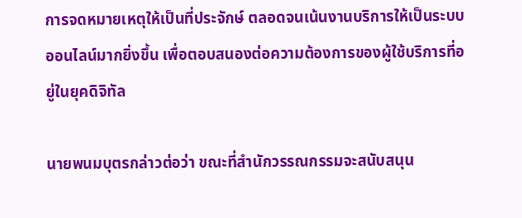การจดหมายเหตุให้เป็นที่ประจักษ์ ตลอดจนเน้นงานบริการให้เป็นระบบออนไลน์มากยิ่งขึ้น เพื่อตอบสนองต่อความต้องการของผู้ใช้บริการที่อยู่ในยุคดิจิทัล

นายพนมบุตรกล่าวต่อว่า ขณะที่สำนักวรรณกรรมจะสนับสนุน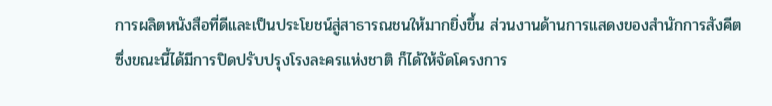การผลิตหนังสือที่ดีและเป็นประโยชน์สู่สาธารณชนให้มากยิ่งขึ้น ส่วนงานด้านการแสดงของสำนักการสังคีต ซึ่งขณะนี้ได้มีการปิดปรับปรุงโรงละครแห่งชาติ ก็ได้ให้จัดโครงการ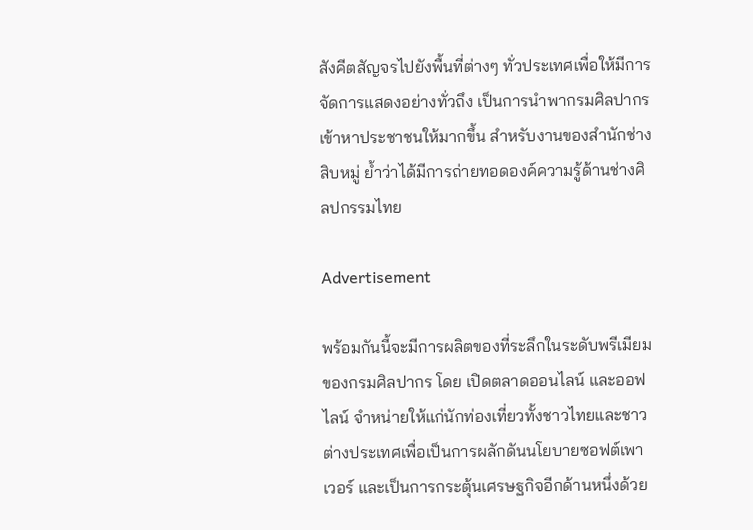สังคีตสัญจรไปยังพื้นที่ต่างๆ ทั่วประเทศเพื่อให้มีการจัดการแสดงอย่างทั่วถึง เป็นการนำพากรมศิลปากรเข้าหาประชาชนให้มากขึ้น สำหรับงานของสำนักช่างสิบหมู่ ย้ำว่าได้มีการถ่ายทอดองค์ความรู้ด้านช่างศิลปกรรมไทย

Advertisement

พร้อมกันนี้จะมีการผลิตของที่ระลึกในระดับพรีเมียมของกรมศิลปากร โดย เปิดตลาดออนไลน์ และออฟไลน์ จำหน่ายให้แก่นักท่องเที่ยวทั้งชาวไทยและชาวต่างประเทศเพื่อเป็นการผลักดันนโยบายซอฟต์เพาเวอร์ และเป็นการกระตุ้นเศรษฐกิจอีกด้านหนึ่งด้วย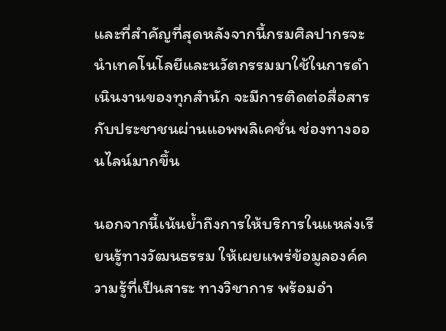และที่สำคัญที่สุดหลังจากนี้กรมศิลปากรจะนำเทคโนโลยีและนวัตกรรมมาใช้ในการดำเนินงานของทุกสำนัก จะมีการติดต่อสื่อสารกับประชาชนผ่านแอพพลิเคชั่น ช่องทางออนไลน์มากขึ้น

นอกจากนี้เน้นย้ำถึงการให้บริการในแหล่งเรียนรู้ทางวัฒนธรรม ให้เผยแพร่ข้อมูลองค์ความรู้ที่เป็นสาระ ทางวิชาการ พร้อมอำ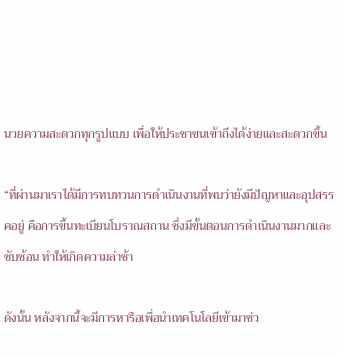นวยความสะดวกทุกรูปแบบ เพื่อให้ประชาขนเข้าถึงได้ง่ายและสะดวกขึ้น

“ที่ผ่านมาเราได้มีการทบทวนการดำเนินงานที่พบว่ายังมีปัญหาและอุปสรรคอยู่ คือการขึ้นทะเบียนโบราณสถาน ซึ่งมีขั้นตอนการดำเนินงานมากและซับซ้อน ทำให้เกิดความล่าช้า

ดังนั้น หลังจากนี้จะมีการหารือเพื่อนำเทคโนโลยีเข้ามาช่ว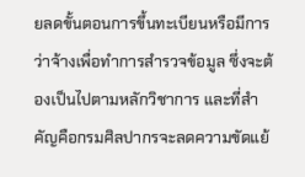ยลดขั้นตอนการขึ้นทะเบียนหรือมีการว่าจ้างเพื่อทำการสำรวจข้อมูล ซึ่งจะต้องเป็นไปตามหลักวิชาการ และที่สำคัญคือกรมศิลปากรจะลดความขัดแย้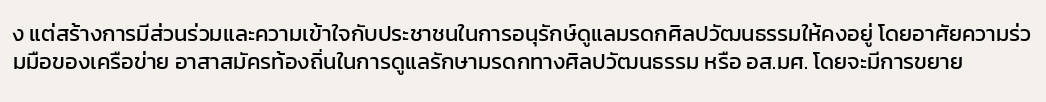ง แต่สร้างการมีส่วนร่วมและความเข้าใจกับประชาชนในการอนุรักษ์ดูแลมรดกศิลปวัฒนธรรมให้คงอยู่ โดยอาศัยความร่วมมือของเครือข่าย อาสาสมัครท้องถิ่นในการดูแลรักษามรดกทางศิลปวัฒนธรรม หรือ อส.มศ. โดยจะมีการขยาย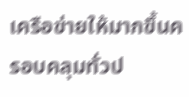เครือข่ายให้มากขึ้นครอบคลุมทั่วป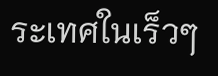ระเทศในเร็วๆ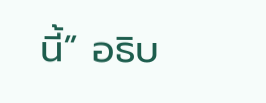นี้” อธิบ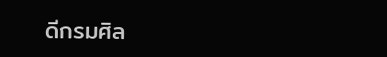ดีกรมศิล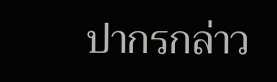ปากรกล่าว